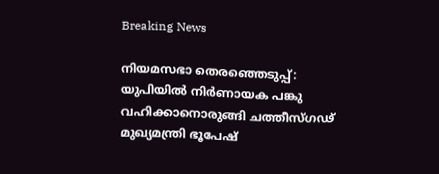Breaking News

നിയമസഭാ തെരഞ്ഞെടുപ്പ്: യുപിയിൽ നിർണായക പങ്കു വഹിക്കാനൊരുങ്ങി ചത്തീസ്ഗഢ് മുഖ്യമന്ത്രി ഭൂപേഷ്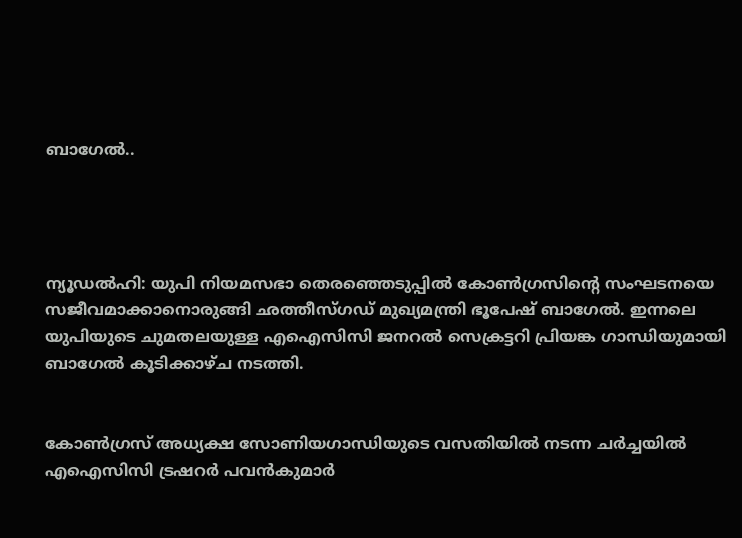ബാഗേൽ..




ന്യൂഡൽഹി: യുപി നിയമസഭാ തെരഞ്ഞെടുപ്പിൽ കോൺഗ്രസിന്‍റെ സംഘടനയെ സജീവമാക്കാനൊരുങ്ങി ഛത്തീസ്ഗഡ് മുഖ്യമന്ത്രി ഭൂപേഷ് ബാഗേൽ. ഇന്നലെ യുപിയുടെ ചുമതലയുള്ള എഐസിസി ജനറൽ സെക്രട്ടറി പ്രിയങ്ക ഗാന്ധിയുമായി ബാഗേൽ കൂടിക്കാഴ്ച നടത്തി.


കോൺഗ്രസ് അധ്യക്ഷ സോണിയഗാന്ധിയുടെ വസതിയിൽ നടന്ന ചർച്ചയിൽ എഐസിസി ട്രഷറർ പവൻകുമാർ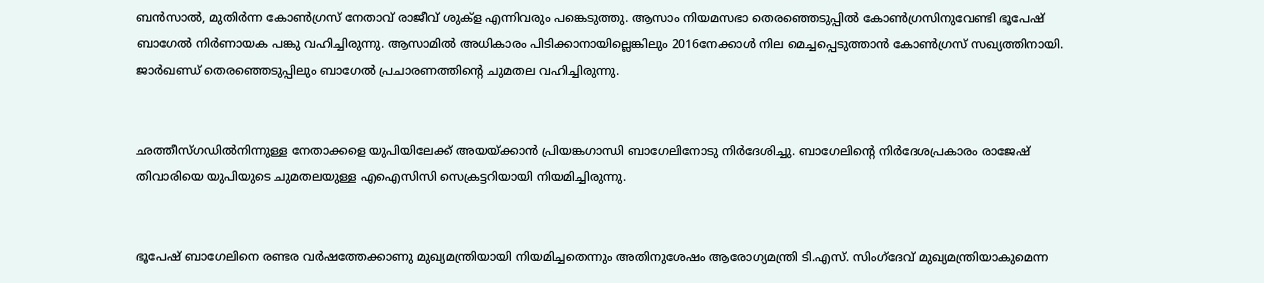ബൻസാൽ, മുതിർന്ന കോൺഗ്രസ് നേതാവ് രാജീവ് ശുക്‌ള എന്നിവരും പങ്കെടുത്തു. ആസാം നിയമസഭാ തെരഞ്ഞെടുപ്പിൽ കോൺഗ്രസിനുവേണ്ടി ഭൂപേഷ് ബാഗേൽ നിർണായക പങ്കു വഹിച്ചിരുന്നു. ആസാമിൽ അധികാരം പിടിക്കാനായില്ലെങ്കിലും 2016നേക്കാൾ നില മെച്ചപ്പെടുത്താൻ കോൺഗ്രസ് സഖ്യത്തിനായി. ജാർഖണ്ഡ് തെരഞ്ഞെടുപ്പിലും ബാഗേൽ പ്രചാരണത്തിന്‍റെ ചുമതല വഹിച്ചിരുന്നു.


ഛത്തീസ്ഗഡിൽനിന്നുള്ള നേതാക്കളെ യുപിയിലേക്ക് അയയ്ക്കാൻ പ്രിയങ്കഗാന്ധി ബാഗേലിനോടു നിർദേശിച്ചു. ബാഗേലിന്‍റെ നിർദേശപ്രകാരം രാജേഷ് തിവാരിയെ യുപിയുടെ ചുമതലയുള്ള എഐസിസി സെക്രട്ടറിയായി നിയമിച്ചിരുന്നു.


ഭൂപേഷ് ബാഗേലിനെ രണ്ടര വർഷത്തേക്കാണു മുഖ്യമന്ത്രിയായി നിയമിച്ചതെന്നും അതിനുശേഷം ആരോഗ്യമന്ത്രി ടി.എസ്. സിംഗ്‌ദേവ് മുഖ്യമന്ത്രിയാകുമെന്ന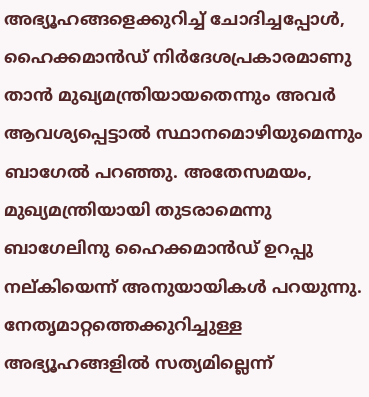അഭ്യൂഹങ്ങളെക്കുറിച്ച് ചോദിച്ചപ്പോൾ, ഹൈക്കമാൻഡ് നിർദേശപ്രകാരമാണു താൻ മുഖ്യമന്ത്രിയായതെന്നും അവർ ആവശ്യപ്പെട്ടാൽ സ്ഥാനമൊഴിയുമെന്നും ബാഗേൽ പറഞ്ഞു. അതേസമയം, മുഖ്യമന്ത്രിയായി തുടരാമെന്നു ബാഗേലിനു ഹൈക്കമാൻഡ് ഉറപ്പു നല്കിയെന്ന് അനുയായികൾ പറയുന്നു. നേതൃമാറ്റത്തെക്കുറിച്ചുള്ള അഭ്യൂഹങ്ങളിൽ സത്യമില്ലെന്ന്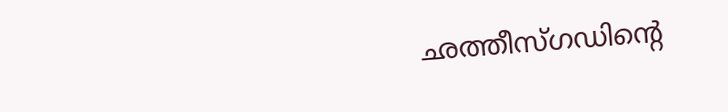ഛത്തീസ്ഗഡിന്‍റെ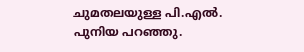ചുമതലയുള്ള പി.എൽ. പുനിയ പറഞ്ഞു.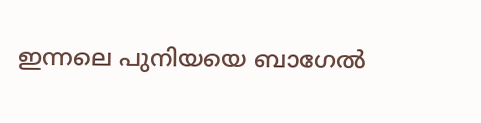ഇന്നലെ പുനിയയെ ബാഗേൽ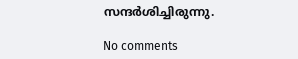സന്ദർശിച്ചിരുന്നു.

No comments